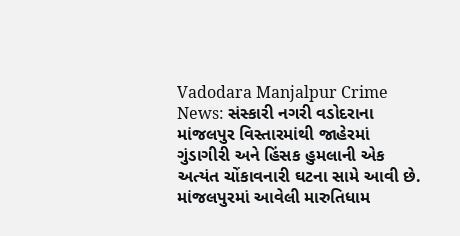Vadodara Manjalpur Crime News: સંસ્કારી નગરી વડોદરાના માંજલપુર વિસ્તારમાંથી જાહેરમાં ગુંડાગીરી અને હિંસક હુમલાની એક અત્યંત ચોંકાવનારી ઘટના સામે આવી છે. માંજલપુરમાં આવેલી મારુતિધામ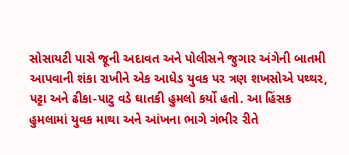સોસાયટી પાસે જૂની અદાવત અને પોલીસને જુગાર અંગેની બાતમી આપવાની શંકા રાખીને એક આધેડ યુવક પર ત્રણ શખસોએ પથ્થર, પટ્ટા અને ઢીકા-પાટુ વડે ઘાતકી હુમલો કર્યો હતો. આ હિંસક હુમલામાં યુવક માથા અને આંખના ભાગે ગંભીર રીતે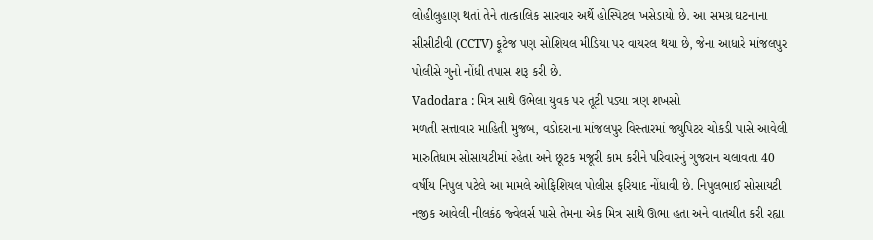લોહીલુહાણ થતાં તેને તાત્કાલિક સારવાર અર્થે હોસ્પિટલ ખસેડાયો છે. આ સમગ્ર ઘટનાના સીસીટીવી (CCTV) ફૂટેજ પણ સોશિયલ મીડિયા પર વાયરલ થયા છે, જેના આધારે માંજલપુર પોલીસે ગુનો નોંધી તપાસ શરૂ કરી છે.
Vadodara : મિત્ર સાથે ઉભેલા યુવક પર તૂટી પડ્યા ત્રણ શખસો
મળતી સત્તાવાર માહિતી મુજબ, વડોદરાના માંજલપુર વિસ્તારમાં જ્યુપિટર ચોકડી પાસે આવેલી મારુતિધામ સોસાયટીમાં રહેતા અને છૂટક મજૂરી કામ કરીને પરિવારનું ગુજરાન ચલાવતા 40 વર્ષીય નિપુલ પટેલે આ મામલે ઓફિશિયલ પોલીસ ફરિયાદ નોંધાવી છે. નિપુલભાઈ સોસાયટી નજીક આવેલી નીલકંઠ જ્વેલર્સ પાસે તેમના એક મિત્ર સાથે ઊભા હતા અને વાતચીત કરી રહ્યા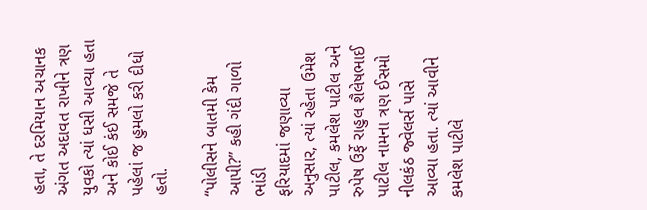હતા, તે દરમિયાન અચાનક અંગત અદાવત રાખીને ત્રણ યુવકો ત્યાં ધસી આવ્યા હતા અને કોઈ કંઈ સમજે તે પહેલાં જ હુમલો કરી દીધો હતો.

“પોલીસને બાતમી કેમ આપી?” કહી ગંદી ગાળો ભાંડી
ફરિયાદમાં જણાવ્યા અનુસાર, ત્યાં રહેતા ઉમેશ પાટીલ, કમલેશ પાટીલ અને રુપેષ ઉર્ફે રાહુલ શૈલેષભાઈ પાટીલ નામના ત્રણ ઈસમો નીલકંઠ જ્વેલર્સ પાસે આવ્યા હતા. ત્યાં આવીને કમલેશ પાટીલે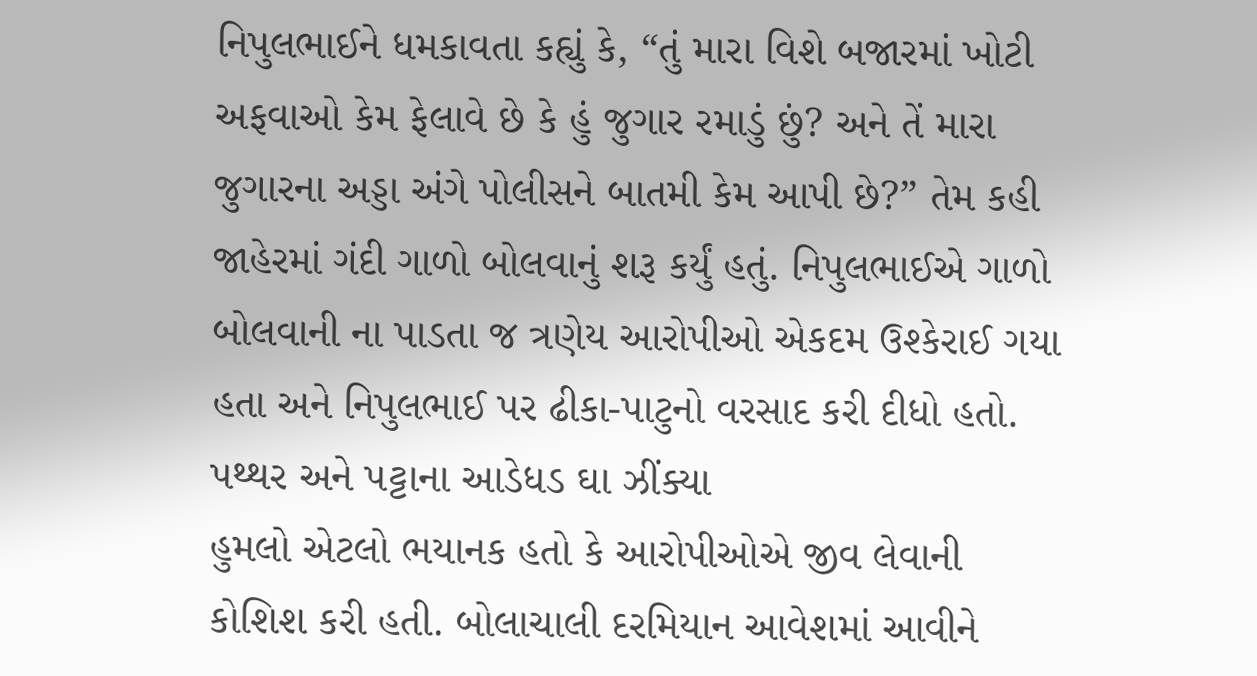નિપુલભાઈને ધમકાવતા કહ્યું કે, “તું મારા વિશે બજારમાં ખોટી અફવાઓ કેમ ફેલાવે છે કે હું જુગાર રમાડું છું? અને તેં મારા જુગારના અડ્ડા અંગે પોલીસને બાતમી કેમ આપી છે?” તેમ કહી જાહેરમાં ગંદી ગાળો બોલવાનું શરૂ કર્યું હતું. નિપુલભાઈએ ગાળો બોલવાની ના પાડતા જ ત્રણેય આરોપીઓ એકદમ ઉશ્કેરાઈ ગયા હતા અને નિપુલભાઈ પર ઢીકા-પાટુનો વરસાદ કરી દીધો હતો.
પથ્થર અને પટ્ટાના આડેધડ ઘા ઝીંક્યા
હુમલો એટલો ભયાનક હતો કે આરોપીઓએ જીવ લેવાની કોશિશ કરી હતી. બોલાચાલી દરમિયાન આવેશમાં આવીને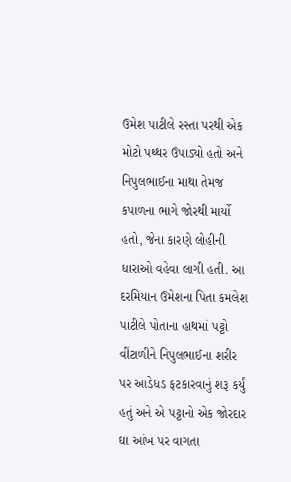ઉમેશ પાટીલે રસ્તા પરથી એક મોટો પથ્થર ઉપાડ્યો હતો અને નિપુલભાઈના માથા તેમજ કપાળના ભાગે જોરથી માર્યો હતો, જેના કારણે લોહીની ધારાઓ વહેવા લાગી હતી. આ દરમિયાન ઉમેશના પિતા કમલેશ પાટીલે પોતાના હાથમાં પટ્ટો વીંટાળીને નિપુલભાઈના શરીર પર આડેધડ ફટકારવાનું શરૂ કર્યું હતું અને એ પટ્ટાનો એક જોરદાર ઘા આંખ પર વાગતા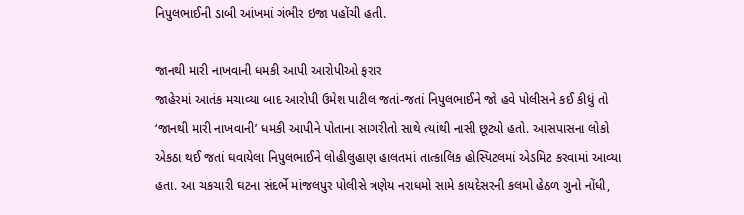નિપુલભાઈની ડાબી આંખમાં ગંભીર ઇજા પહોંચી હતી.

જાનથી મારી નાખવાની ધમકી આપી આરોપીઓ ફરાર
જાહેરમાં આતંક મચાવ્યા બાદ આરોપી ઉમેશ પાટીલ જતાં-જતાં નિપુલભાઈને જો હવે પોલીસને કઈ કીધું તો ‘જાનથી મારી નાખવાની’ ધમકી આપીને પોતાના સાગરીતો સાથે ત્યાંથી નાસી છૂટ્યો હતો. આસપાસના લોકો એકઠા થઈ જતાં ઘવાયેલા નિપુલભાઈને લોહીલુહાણ હાલતમાં તાત્કાલિક હોસ્પિટલમાં એડમિટ કરવામાં આવ્યા હતા. આ ચકચારી ઘટના સંદર્ભે માંજલપુર પોલીસે ત્રણેય નરાધમો સામે કાયદેસરની કલમો હેઠળ ગુનો નોંધી,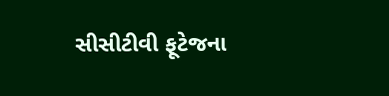સીસીટીવી ફૂટેજના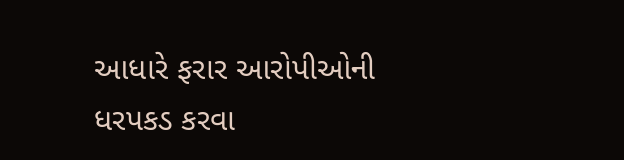આધારે ફરાર આરોપીઓની ધરપકડ કરવા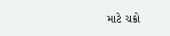માટે ચક્રો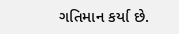ગતિમાન કર્યા છે.